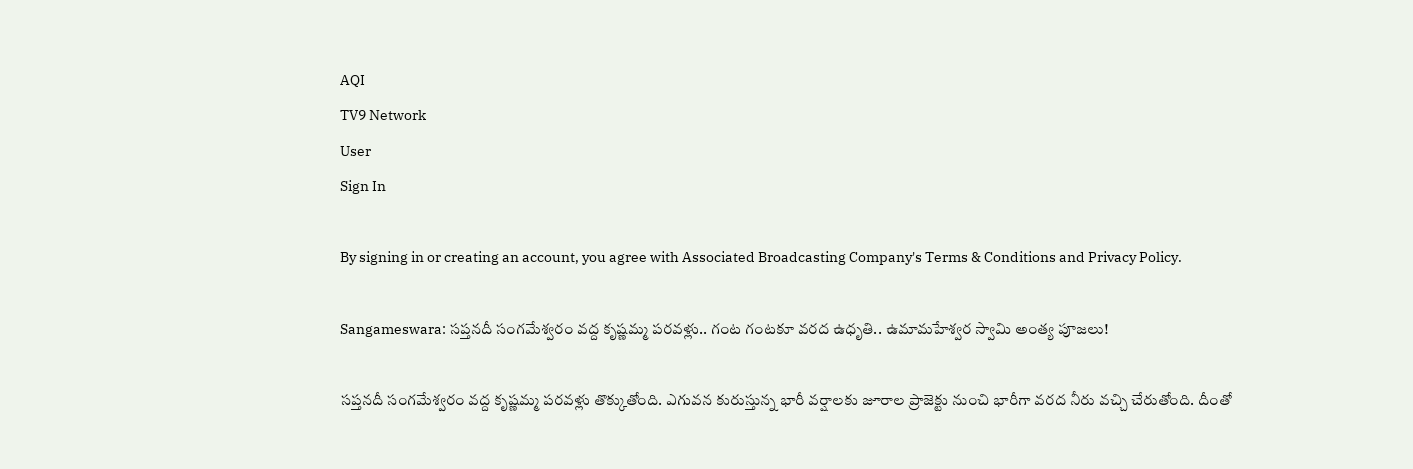AQI
TV9 Network
User
Sign In

By signing in or creating an account, you agree with Associated Broadcasting Company's Terms & Conditions and Privacy Policy.

Sangameswara: సప్తనదీ సంగమేశ్వరం వద్ద కృష్ణమ్మ పరవళ్లు.. గంట గంటకూ వరద ఉధృతి.. ఉమామహేశ్వర స్వామి అంత్య పూజలు!

సప్తనదీ సంగమేశ్వరం వద్ద కృష్ణమ్మ పరవళ్లు తొక్కుతోంది. ఎగువన కురుస్తున్న భారీ వర్షాలకు జూరాల ప్రాజెక్టు నుంచి భారీగా వరద నీరు వచ్చి చేరుతోంది. దీంతో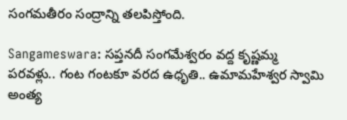సంగమతీరం సంద్రాన్ని తలపిస్తోంది.

Sangameswara: సప్తనదీ సంగమేశ్వరం వద్ద కృష్ణమ్మ పరవళ్లు.. గంట గంటకూ వరద ఉధృతి.. ఉమామహేశ్వర స్వామి అంత్య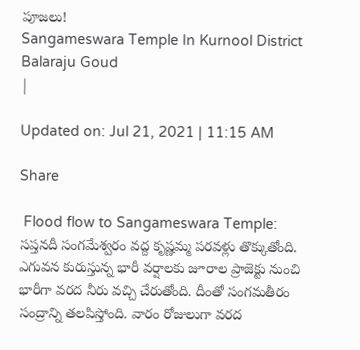పూజలు!
Sangameswara Temple In Kurnool District
Balaraju Goud
|

Updated on: Jul 21, 2021 | 11:15 AM

Share

 Flood flow to Sangameswara Temple: సప్తనదీ సంగమేశ్వరం వద్ద కృష్ణమ్మ పరవళ్లు తొక్కుతోంది. ఎగువన కురుస్తున్న భారీ వర్షాలకు జూరాల ప్రాజెక్టు నుంచి భారీగా వరద నీరు వచ్చి చేరుతోంది. దీంతో సంగమతీరం సంద్రాన్ని తలపిస్తోంది. వారం రోజులుగా వరద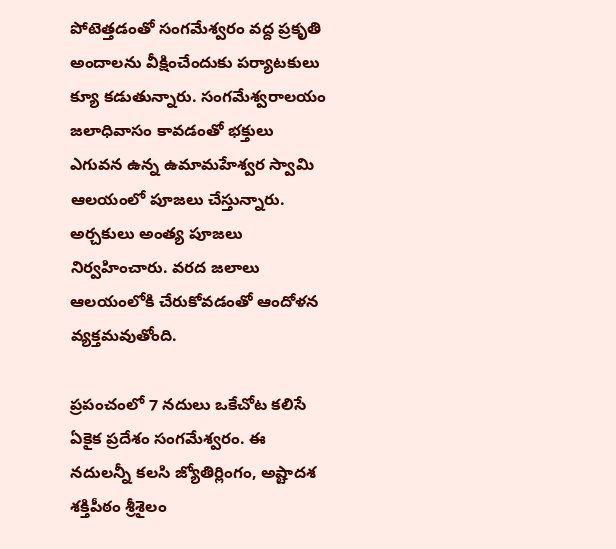పోటెత్తడంతో సంగమేశ్వరం వద్ద ప్రకృతి అందాలను వీక్షించేందుకు పర్యాటకులు క్యూ కడుతున్నారు. సంగమేశ్వరాలయం జలాధివాసం కావడంతో భక్తులు ఎగువన ఉన్న ఉమామహేశ్వర స్వామి ఆలయంలో పూజలు చేస్తున్నారు. అర్చకులు అంత్య పూజలు నిర్వహించారు. వరద జలాలు ఆలయంలోకి చేరుకోవడంతో ఆందోళన వ్యక్తమవుతోంది.

ప్రపంచంలో 7 నదులు ఒకేచోట కలిసే ఏకైక ప్రదేశం సంగమేశ్వరం. ఈ నదులన్నీ కలసి జ్యోతిర్లింగం, అష్టాదశ శక్తిపీఠం శ్రీశైలం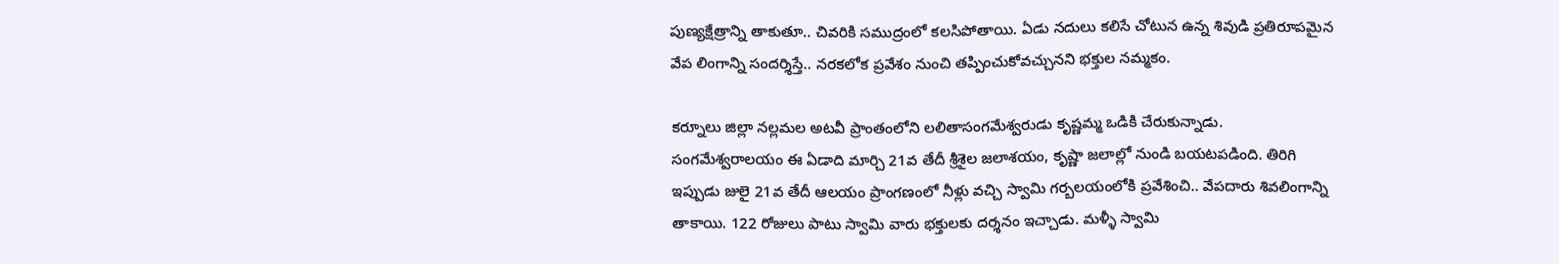పుణ్యక్షేత్రాన్ని తాకుతూ.. చివరికి సముద్రంలో కలసిపోతాయి. ఏడు నదులు కలిసే చోటున ఉన్న శివుడి ప్రతిరూపమైన వేప లింగాన్ని సందర్శిస్తే.. నరకలోక ప్రవేశం నుంచి తప్పించుకోవచ్చునని భక్తుల నమ్మకం.

కర్నూలు జిల్లా నల్లమల అటవీ ప్రాంతంలోని లలితాసంగమేశ్వరుడు కృష్ణమ్మ ఒడికి చేరుకున్నాడు. సంగమేశ్వరాలయం ఈ ఏడాది మార్చి 21వ తేదీ శ్రీశైల జలాశయం, కృష్ణా జలాల్లో నుండి బయటపడింది. తిరిగి ఇప్పుడు జులై 21వ తేదీ ఆలయం ప్రాంగణంలో నీళ్లు వచ్చి స్వామి గర్బలయంలోకి ప్రవేశించి.. వేపదారు శివలింగాన్ని తాకాయి. 122 రోజులు పాటు స్వామి వారు భక్తులకు దర్శనం ఇచ్చాడు. మళ్ళీ స్వామి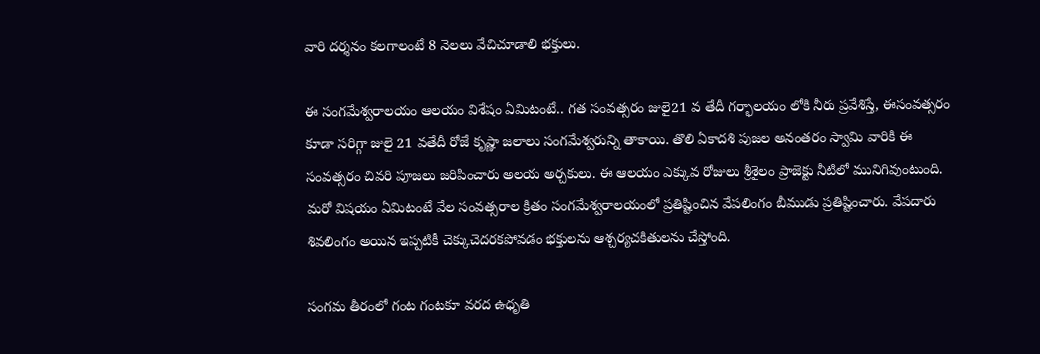వారి దర్శనం కలగాలంటే 8 నెలలు వేచిచూడాలి భక్తులు.

ఈ సంగమేశ్వరాలయం ఆలయం విశేషం ఏమిటంటే.. గత సంవత్సరం జులై21 వ తేదీ గర్భాలయం లోకి నీరు ప్రవేశిస్తే, ఈసంవత్సరం కూడా సరిగ్గా జులై 21 వతేదీ రోజే కృష్ణా జలాలు సంగమేశ్వరున్ని తాకాయి. తొలి ఏకాదశి పుజల అనంతరం స్వామి వారికి ఈ సంవత్సరం చివరి పూజలు జరిపించారు అలయ అర్చకులు. ఈ ఆలయం ఎక్కువ రోజులు శ్రీశైలం ప్రాజెక్టు నీటిలో మునిగివుంటుంది. మరో విషయం ఏమిటంటే వేల సంవత్సరాల క్రితం సంగమేశ్వరాలయంలో ప్రతిష్టించిన వేపలింగం బీముడు ప్రతిష్టించారు. వేపదారు శివలింగం అయిన ఇప్పటికీ చెక్కుచెదరకపోవడం భక్తులను ఆశ్చర్యచకితులను చేస్తోంది.

సంగమ తీరంలో గంట గంటకూ వరద ఉధృతి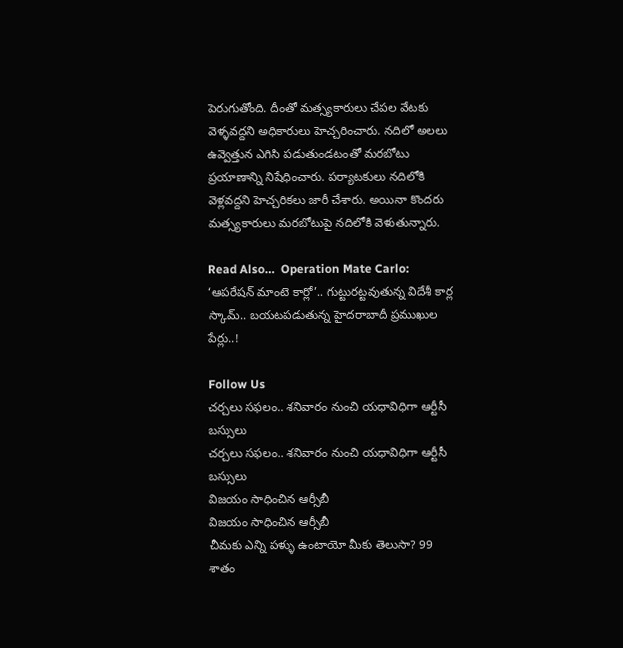పెరుగుతోంది. దీంతో మత్స్యకారులు చేపల వేటకు వెళ్ళవద్దని అధికారులు హెచ్చరించారు. నదిలో అలలు ఉవ్వెత్తున ఎగిసి పడుతుండటంతో మరబోటు ప్రయాణాన్ని నిషేధించారు. పర్యాటకులు నదిలోకి వెళ్లవద్దని హెచ్చరికలు జారీ చేశారు. అయినా కొందరు మత్స్యకారులు మరబోటుపై నదిలోకి వెళుతున్నారు.

Read Also…  Operation Mate Carlo: ‘ఆపరేషన్‌ మాంటె కార్లో’.. గుట్టురట్టవుతున్న విదేశీ కార్ల స్కామ్.. బయటపడుతున్న హైదరాబాదీ ప్రముఖుల పేర్లు..!

Follow Us
చర్చలు సఫలం.. శనివారం నుంచి యధావిధిగా ఆర్టీసీ బస్సులు
చర్చలు సఫలం.. శనివారం నుంచి యధావిధిగా ఆర్టీసీ బస్సులు
విజయం సాధించిన ఆర్సీబీ
విజయం సాధించిన ఆర్సీబీ
చీమకు ఎన్ని పళ్ళు ఉంటాయో మీకు తెలుసా? 99 శాతం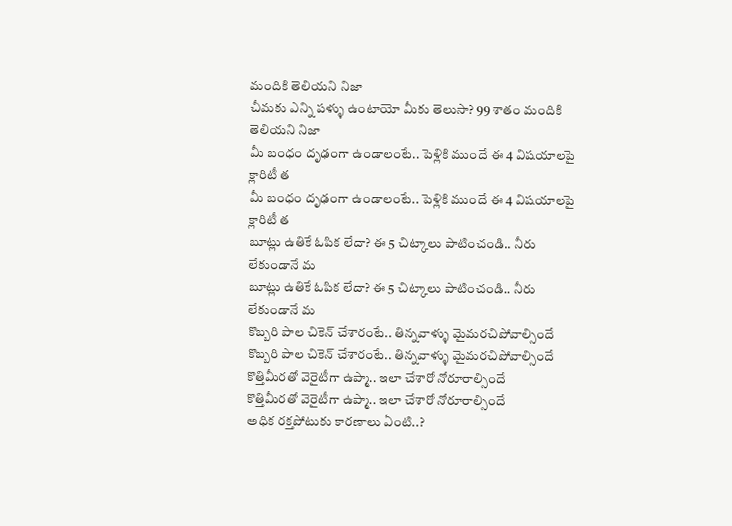మందికి తెలియని నిజా
చీమకు ఎన్ని పళ్ళు ఉంటాయో మీకు తెలుసా? 99 శాతం మందికి తెలియని నిజా
మీ బంధం దృఢంగా ఉండాలంటే.. పెళ్లికి ముందే ఈ 4 విషయాలపై క్లారిటీ త
మీ బంధం దృఢంగా ఉండాలంటే.. పెళ్లికి ముందే ఈ 4 విషయాలపై క్లారిటీ త
బూట్లు ఉతికే ఓపిక లేదా? ఈ 5 చిట్కాలు పాటించండి.. నీరు లేకుండానే మ
బూట్లు ఉతికే ఓపిక లేదా? ఈ 5 చిట్కాలు పాటించండి.. నీరు లేకుండానే మ
కొబ్బరి పాల చికెన్ చేశారంటే.. తిన్నవాళ్ళు మైమరచిపోవాల్సిందే
కొబ్బరి పాల చికెన్ చేశారంటే.. తిన్నవాళ్ళు మైమరచిపోవాల్సిందే
కొత్తిమీరతో వెరైటీగా ఉప్మా.. ఇలా చేశారో నోరూరాల్సిందే
కొత్తిమీరతో వెరైటీగా ఉప్మా.. ఇలా చేశారో నోరూరాల్సిందే
అధిక రక్తపోటుకు కారణాలు ఏంటి..?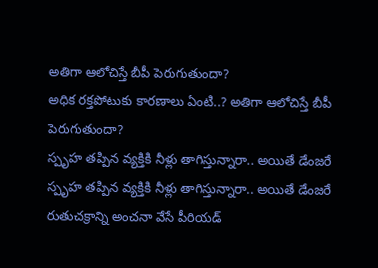అతిగా ఆలోచిస్తే బీపీ పెరుగుతుందా?
అధిక రక్తపోటుకు కారణాలు ఏంటి..? అతిగా ఆలోచిస్తే బీపీ పెరుగుతుందా?
స్పృహ తప్పిన వ్యక్తికి నీళ్లు తాగిస్తున్నారా.. అయితే డేంజరే
స్పృహ తప్పిన వ్యక్తికి నీళ్లు తాగిస్తున్నారా.. అయితే డేంజరే
రుతుచక్రాన్ని అంచనా వేసే పీరియడ్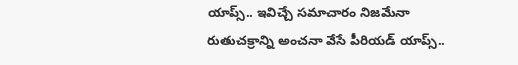యాప్స్.. ఇవిచ్చే సమాచారం నిజమేనా
రుతుచక్రాన్ని అంచనా వేసే పీరియడ్ యాప్స్..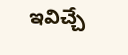ఇవిచ్చే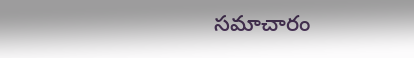సమాచారం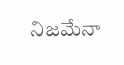నిజమేనా